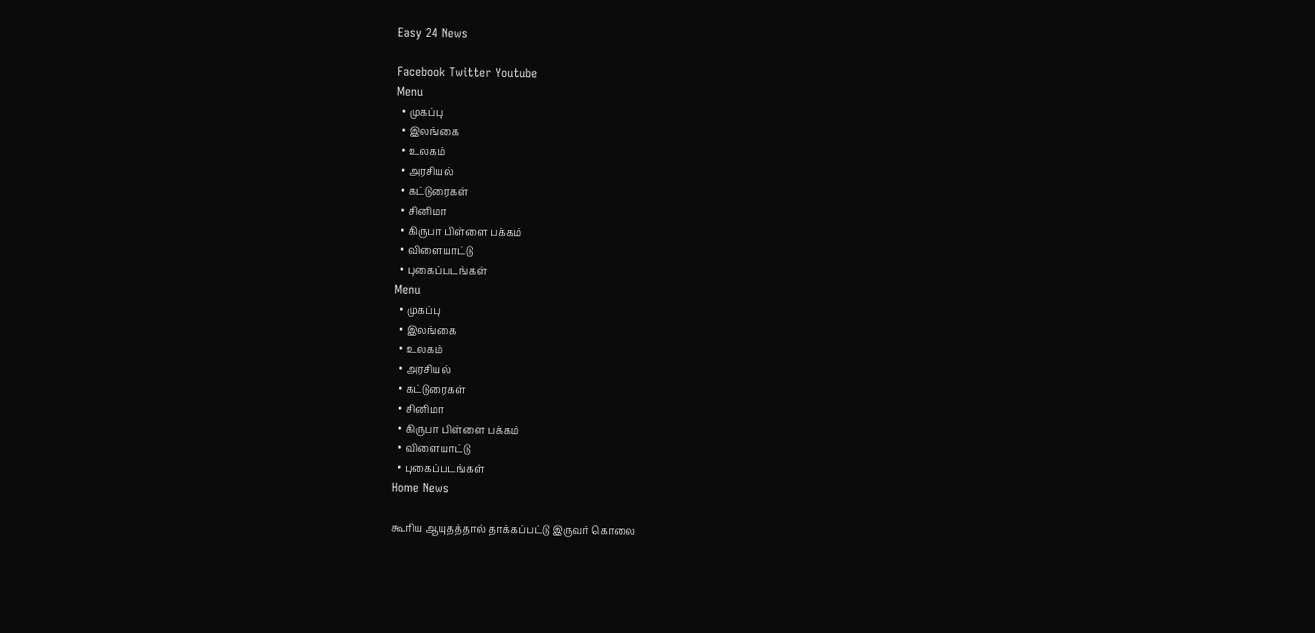Easy 24 News

Facebook Twitter Youtube
Menu
  • முகப்பு
  • இலங்கை
  • உலகம்
  • அரசியல்
  • கட்டுரைகள்
  • சினிமா
  • கிருபா பிள்ளை பக்கம்
  • விளையாட்டு
  • புகைப்படங்கள்
Menu
  • முகப்பு
  • இலங்கை
  • உலகம்
  • அரசியல்
  • கட்டுரைகள்
  • சினிமா
  • கிருபா பிள்ளை பக்கம்
  • விளையாட்டு
  • புகைப்படங்கள்
Home News

கூரிய ஆயுதத்தால் தாக்கப்பட்டு இருவர் கொலை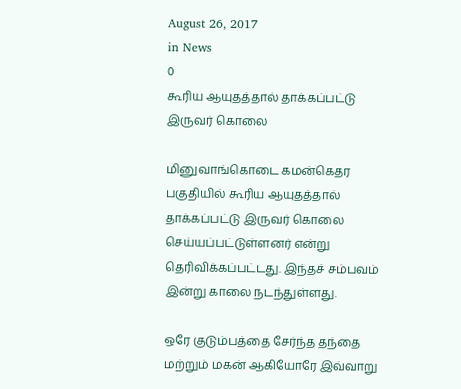August 26, 2017
in News
0
கூரிய ஆயுதத்தால் தாக்கப்பட்டு இருவர் கொலை

மினுவாங்கொடை கமன்கெதர பகுதியில் கூரிய ஆயுதத்தால் தாக்கப்பட்டு இருவர் கொலை செய்யப்பட்டுள்ளனர் என்று தெரிவிக்கப்பட்டது. இந்தச் சம்பவம் இன்று காலை நடந்துள்ளது.

ஒரே குடும்பத்தை சேர்ந்த தந்தை மற்றும் மகன் ஆகியோரே இவ்வாறு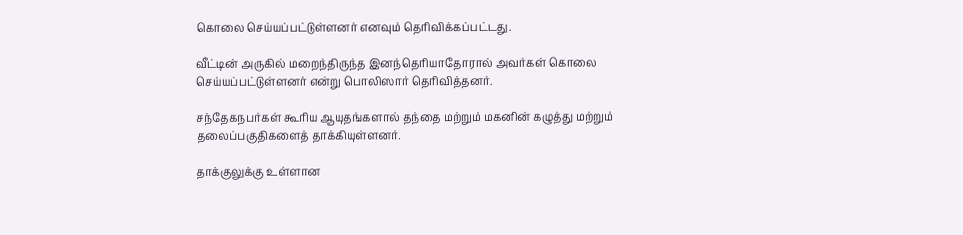கொலை செய்யப்பட்டுள்ளனர் எனவும் தெரிவிக்கப்பட்டது.

வீட்டின் அருகில் மறைந்திருந்த இனந்தெரியாதோரால் அவர்கள் கொலை செய்யப்பட்டுள்ளனர் என்று பொலிஸார் தெரிவித்தனர்.

சந்தேகநபர்கள் கூரிய ஆயுதங்களால் தந்தை மற்றும் மகனின் கழுத்து மற்றும் தலைப்பகுதிகளைத் தாக்கியுள்ளனர்.

தாக்குலுக்கு உள்ளான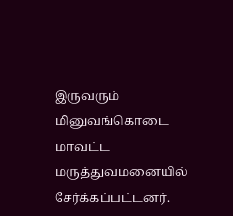இருவரும் மினுவங்கொடை மாவட்ட மருத்துவமனையில் சேர்க்கப்பட்டனர்.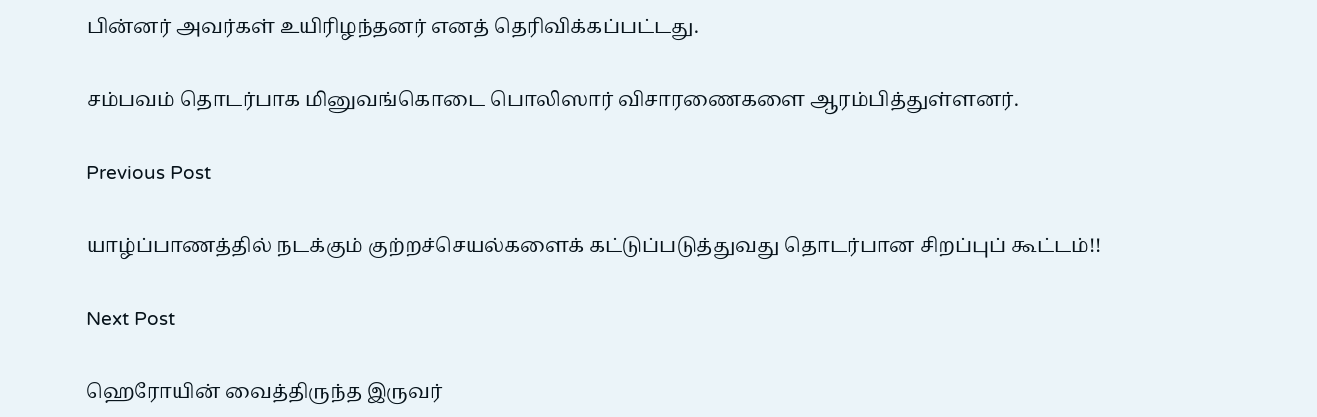பின்னர் அவர்கள் உயிரிழந்தனர் எனத் தெரிவிக்கப்பட்டது.

சம்பவம் தொடர்பாக மினுவங்கொடை பொலிஸார் விசாரணைகளை ஆரம்பித்துள்ளனர்.

Previous Post

யாழ்ப்பாணத்தில் நடக்கும் குற்றச்செயல்களைக் கட்டுப்படுத்துவது தொடர்பான சிறப்புப் கூட்டம்!!

Next Post

ஹெரோயின் வைத்திருந்த இருவர்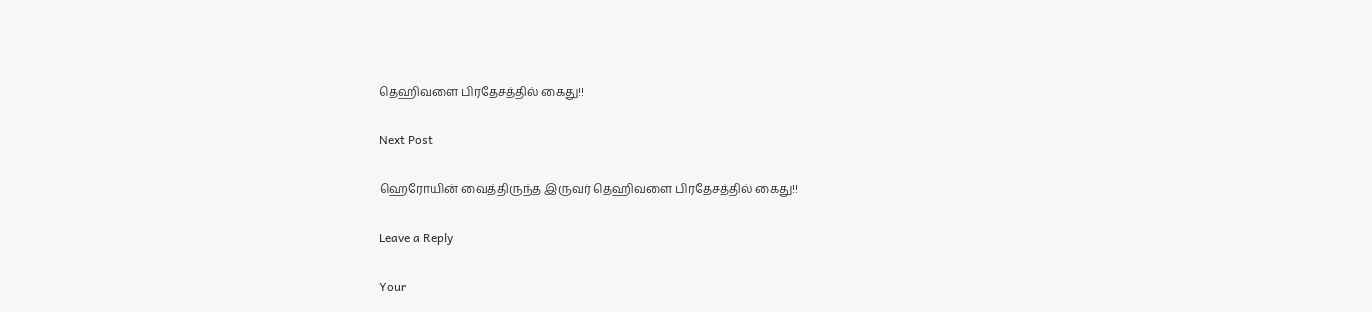தெஹிவளை பிரதேசத்தில் கைது!!

Next Post

ஹெரோயின் வைத்திருந்த இருவர் தெஹிவளை பிரதேசத்தில் கைது!!

Leave a Reply

Your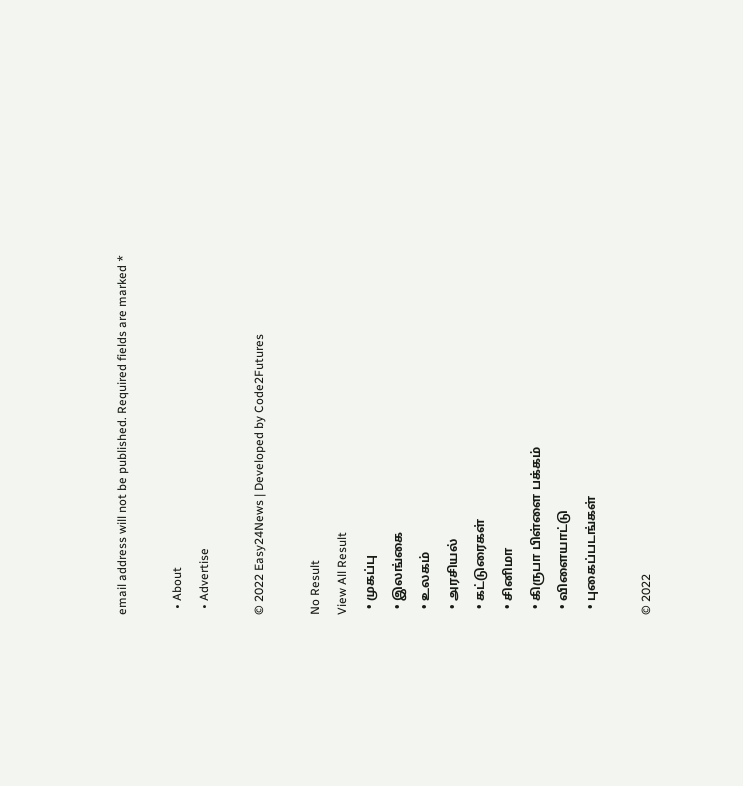email address will not be published. Required fields are marked *

  • About
  • Advertise

© 2022 Easy24News | Developed by Code2Futures

No Result
View All Result
  • முகப்பு
  • இலங்கை
  • உலகம்
  • அரசியல்
  • கட்டுரைகள்
  • சினிமா
  • கிருபா பிள்ளை பக்கம்
  • விளையாட்டு
  • புகைப்படங்கள்

© 2022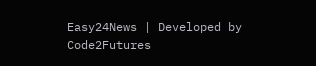Easy24News | Developed by Code2Futures